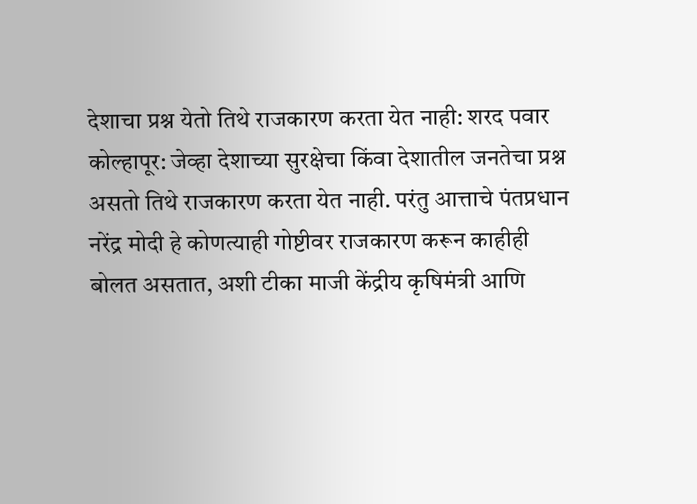देशाचा प्रश्न येतो तिथे राजकारण करता येत नाही: शरद पवार
कोल्हापूर: जेव्हा देशाच्या सुरक्षेचा किंवा देशातील जनतेचा प्रश्न असतो तिथे राजकारण करता येत नाही. परंतु आत्ताचे पंतप्रधान नरेंद्र मोदी हे कोणत्याही गोष्टीवर राजकारण करून काहीही बोलत असतात, अशी टीका माजी केंद्रीय कृषिमंत्री आणि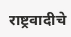राष्ट्रवादीचे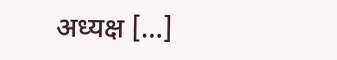अध्यक्ष […]